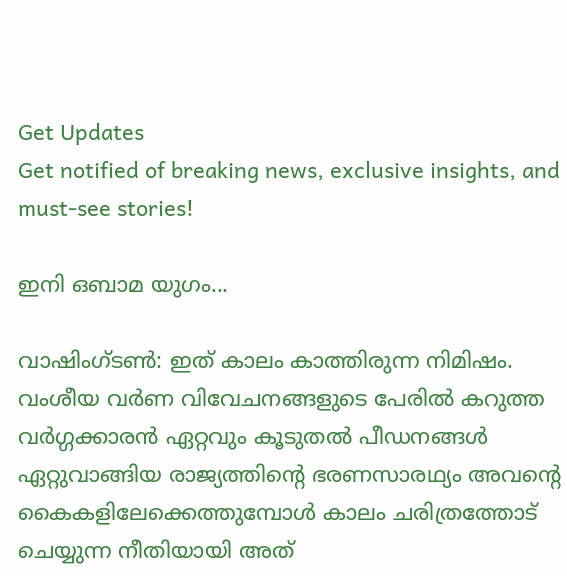Get Updates
Get notified of breaking news, exclusive insights, and must-see stories!

ഇനി ഒബാമ യുഗം...

വാഷിംഗ്‌ടണ്‍: ഇത്‌ കാലം കാത്തിരുന്ന നിമിഷം. വംശീയ വര്‍ണ വിവേചനങ്ങളുടെ പേരില്‍ കറുത്ത വര്‍ഗ്ഗക്കാരന്‍ ഏറ്റവും കൂടുതല്‍ പീഡനങ്ങള്‍ ഏറ്റുവാങ്ങിയ രാജ്യത്തിന്റെ ഭരണസാരഥ്യം അവന്റെ കൈകളിലേക്കെത്തുമ്പോള്‍ കാലം ചരിത്രത്തോട്‌ ചെയ്യുന്ന നീതിയായി അത്‌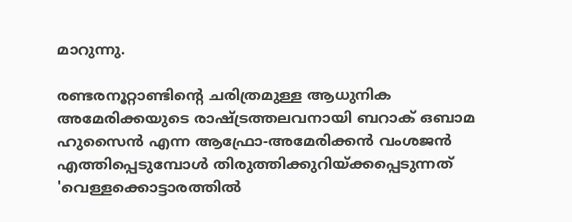മാറുന്നു.

രണ്ടരനൂറ്റാണ്ടിന്റെ ചരിത്രമുള്ള ആധുനിക അമേരിക്കയുടെ രാഷ്ട്രത്തലവനായി ബറാക്‌ ഒബാമ ഹുസൈന്‍ എന്ന ആഫ്രോ-അമേരിക്കന്‍ വംശജന്‍ എത്തിപ്പെടുമ്പോള്‍ തിരുത്തിക്കുറിയ്ക്കപ്പെടുന്നത് 'വെള്ളക്കൊട്ടാരത്തില്‍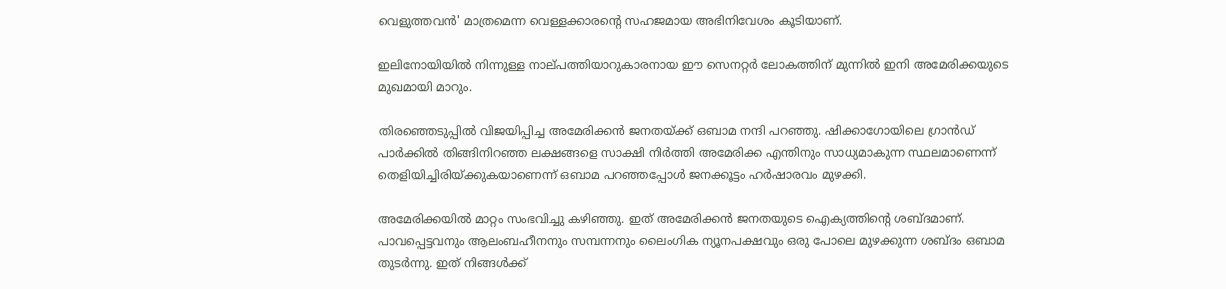വെളുത്തവന്‍' മാത്രമെന്ന വെള്ളക്കാരന്റെ സഹജമായ അഭിനിവേശം കൂടിയാണ്‌.

ഇലിനോയിയില്‍ നിന്നുള്ള നാല്‌പത്തിയാറുകാരനായ ഈ സെനറ്റര്‍ ലോകത്തിന്‌ മുന്നില്‍ ഇനി അമേരിക്കയുടെ മുഖമായി മാറും.

തിരഞ്ഞെടുപ്പില്‍ വിജയിപ്പിച്ച അമേരിക്കന്‍ ജനതയ്‌ക്ക്‌ ഒബാമ നന്ദി പറഞ്ഞു. ഷിക്കാഗോയിലെ ഗ്രാന്‍ഡ്‌ പാര്‍ക്കില്‍ തിങ്ങിനിറഞ്ഞ ലക്ഷങ്ങളെ സാക്ഷി നിര്‍ത്തി അമേരിക്ക എന്തിനും സാധ്യമാകുന്ന സ്ഥലമാണെന്ന്‌ തെളിയിച്ചിരിയ്‌ക്കുകയാണെന്ന്‌ ഒബാമ പറഞ്ഞപ്പോള്‍ ജനക്കൂട്ടം ഹര്‍ഷാരവം മുഴക്കി.

അമേരിക്കയില്‍ മാറ്റം സംഭവിച്ചു കഴിഞ്ഞു. ഇത്‌ അമേരിക്കന്‍ ജനതയുടെ ഐക്യത്തിന്റെ ശബ്ദമാണ്‌. പാവപ്പെട്ടവനും ആലംബഹീനനും സമ്പന്നനും ലൈംഗിക ന്യൂനപക്ഷവും ഒരു പോലെ മുഴക്കുന്ന ശബ്ദം ഒബാമ തുടര്‍ന്നു. ഇത്‌ നിങ്ങള്‍ക്ക്‌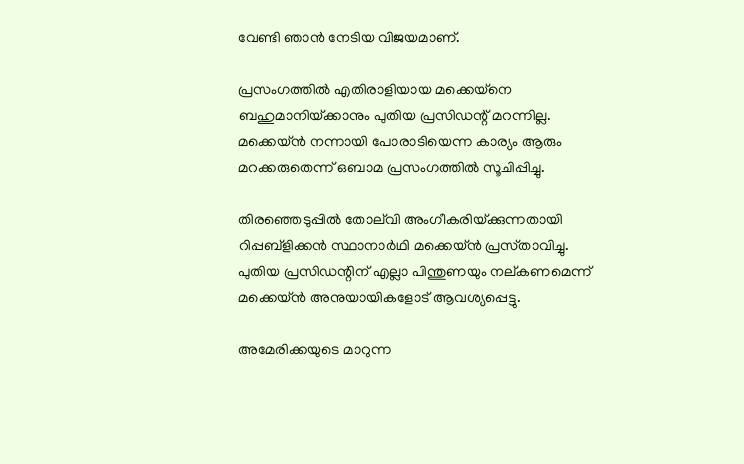വേണ്ടി ഞാന്‍ നേടിയ വിജയമാണ്‌‌.

പ്രസംഗത്തില്‍ എതിരാളിയായ മക്കെയ്‌നെ ബഹുമാനിയ്‌ക്കാനും പുതിയ പ്രസിഡന്റ്‌ മറന്നില്ല. മക്കെയ്‌ന്‍ നന്നായി പോരാടിയെന്ന കാര്യം ആരും മറക്കരുതെന്ന്‌ ഒബാമ പ്രസംഗത്തില്‍ സൂചിപ്പിച്ചു.

തിരഞ്ഞെടുപ്പില്‍ തോല്‌വി അംഗീകരിയ്‌ക്കുന്നതായി റിപ്പബ്‌ളിക്കന്‍ സ്ഥാനാര്‍ഥി മക്കെയ്‌ന്‍ പ്രസ്‌താവിച്ചു. പുതിയ പ്രസിഡന്റിന് എല്ലാ പിന്തുണയും നല്കണമെന്ന് മക്കെയ്ന്‍ അനുയായികളോട് ആവശ്യപ്പെട്ടു.

അമേരിക്കയുടെ മാറുന്ന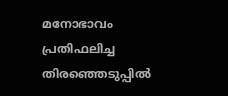മനോഭാവം പ്രതിഫലിച്ച തിരഞ്ഞെടുപ്പില്‍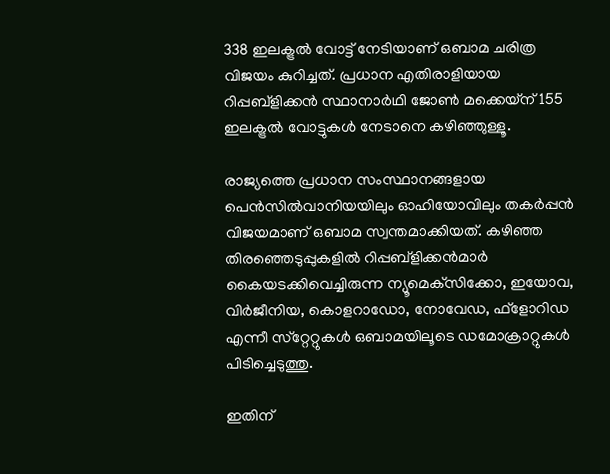338 ഇലക്ട്രല്‍ വോട്ട്‌ നേടിയാണ്‌ ഒബാമ ചരിത്ര വിജയം കുറിച്ചത്‌. പ്രധാന എതിരാളിയായ റിപ്പബ്‌ളിക്കന്‍ സ്ഥാനാര്‍ഥി ജോണ്‍ മക്കെയ്‌ന്‌ 155 ഇലക്ട്രല്‍ വോട്ടുകള്‍ നേടാനെ കഴിഞ്ഞുള്ളൂ.

രാജ്യത്തെ പ്രധാന സംസ്ഥാനങ്ങളായ പെന്‍സില്‍വാനിയയിലും ഓഹിയോവിലും തകര്‍പ്പന്‍ വിജയമാണ്‌ ഒബാമ സ്വന്തമാക്കിയത്‌. കഴിഞ്ഞ തിരഞ്ഞെടുപ്പുകളില്‍ റിപ്പബ്‌ളിക്കന്‍മാര്‍ കൈയടക്കിവെച്ചിരുന്ന ന്യൂമെക്‌സിക്കോ, ഇയോവ, വിര്‍ജീനിയ, കൊളറാഡോ, നോവേഡ, ഫ്‌ളോറിഡ എന്നീ സ്‌റ്റേറ്റുകള്‍ ഒബാമയിലൂടെ ഡമോക്രാറ്റുകള്‍ പിടിച്ചെടുത്തു.

ഇതിന്‌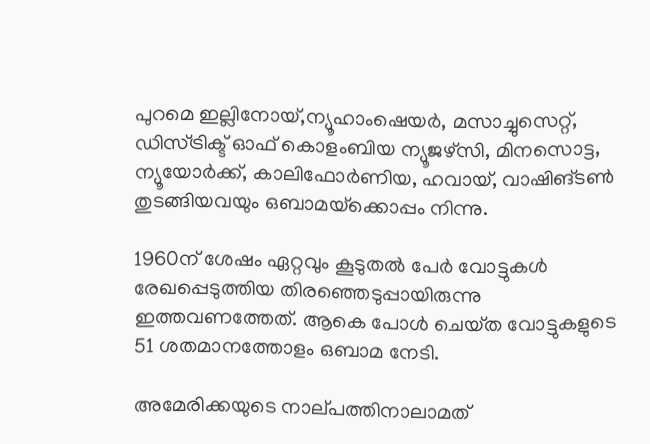പുറമെ ഇല്ലിനോയ്‌,ന്യൂഹാംഷെയര്‍, മസാച്ചുസെറ്റ്‌, ഡിസ്‌ട്രിക്ട്‌ ഓഫ്‌ കൊളംബിയ ന്യൂജഴ്‌സി, മിനസൊട്ട, ന്യൂയോര്‍ക്ക്‌, കാലിഫോര്‍ണിയ, ഹവായ്‌, വാഷിങ്‌ടണ്‍ തുടങ്ങിയവയും ഒബാമയ്‌ക്കൊപ്പം നിന്നു.

1960ന്‌ ശേഷം ഏറ്റവും കൂടുതല്‍ പേര്‍ വോട്ടുകള്‍ രേഖപ്പെടുത്തിയ തിരഞ്ഞെടുപ്പായിരുന്നു ഇത്തവണത്തേത്‌. ആകെ പോള്‍ ചെയ്‌ത വോട്ടുകളുടെ 51 ശതമാനത്തോളം ഒബാമ നേടി.

അമേരിക്കയുടെ നാല്‌പത്തിനാലാമത്‌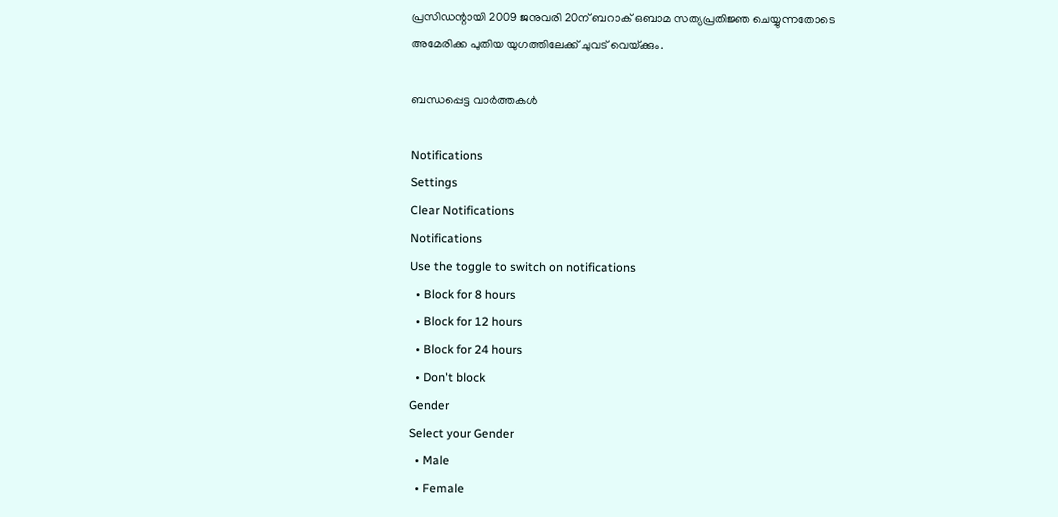പ്രസിഡന്റായി 2009 ജനുവരി 20ന്‌ ബറാക്‌ ഒബാമ സത്യപ്രതിജ്ഞ ചെയ്യുന്നതോടെ അമേരിക്ക പുതിയ യുഗത്തിലേക്ക്‌ ചുവട്‌ വെയ്‌ക്കും.

ബന്ധപ്പെട്ട വാര്‍ത്തകള്‍

Notifications
Settings
Clear Notifications
Notifications
Use the toggle to switch on notifications
  • Block for 8 hours
  • Block for 12 hours
  • Block for 24 hours
  • Don't block
Gender
Select your Gender
  • Male
  • Female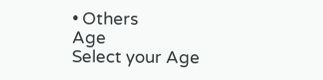• Others
Age
Select your Age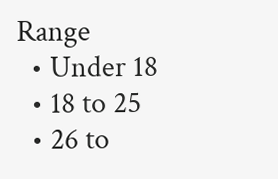Range
  • Under 18
  • 18 to 25
  • 26 to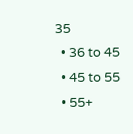35
  • 36 to 45
  • 45 to 55
  • 55+